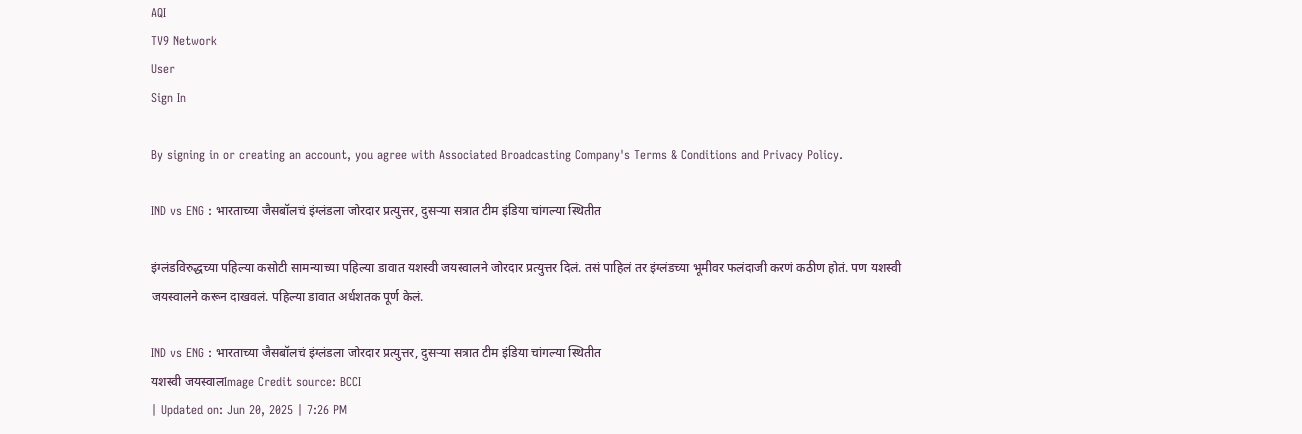AQI
TV9 Network
User
Sign In

By signing in or creating an account, you agree with Associated Broadcasting Company's Terms & Conditions and Privacy Policy.

IND vs ENG : भारताच्या जैसबॉलचं इंग्लंडला जोरदार प्रत्युत्तर, दुसऱ्या सत्रात टीम इंडिया चांगल्या स्थितीत

इंग्लंडविरुद्धच्या पहिल्या कसोटी सामन्याच्या पहिल्या डावात यशस्वी जयस्वालने जोरदार प्रत्युत्तर दिलं. तसं पाहिलं तर इंग्लंडच्या भूमीवर फलंदाजी करणं कठीण होतं. पण यशस्वी जयस्वालने करून दाखवलं. पहिल्या डावात अर्धशतक पूर्ण केलं.

IND vs ENG : भारताच्या जैसबॉलचं इंग्लंडला जोरदार प्रत्युत्तर, दुसऱ्या सत्रात टीम इंडिया चांगल्या स्थितीत
यशस्वी जयस्वालImage Credit source: BCCI
| Updated on: Jun 20, 2025 | 7:26 PM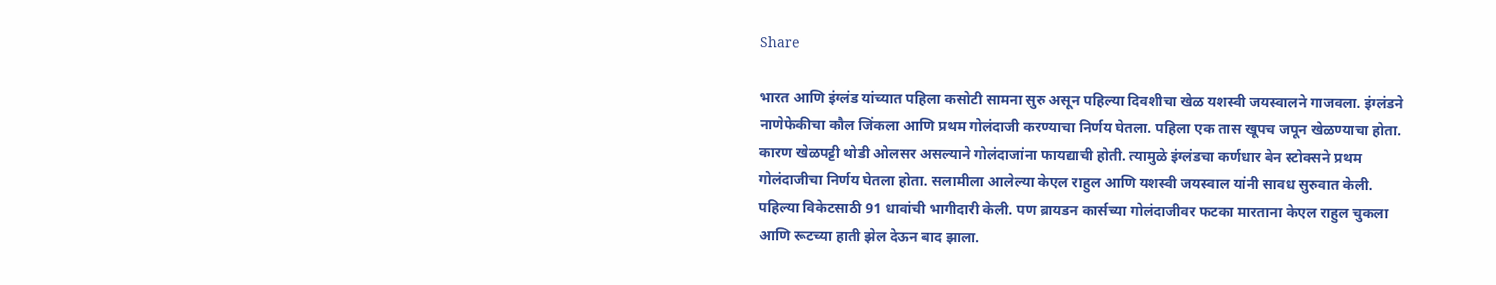Share

भारत आणि इंग्लंड यांच्यात पहिला कसोटी सामना सुरु असून पहिल्या दिवशीचा खेळ यशस्वी जयस्वालने गाजवला. इंग्लंडने नाणेफेकीचा कौल जिंकला आणि प्रथम गोलंदाजी करण्याचा निर्णय घेतला. पहिला एक तास खूपच जपून खेळण्याचा होता. कारण खेळपट्टी थोडी ओलसर असल्याने गोलंदाजांना फायद्याची होती. त्यामुळे इंग्लंडचा कर्णधार बेन स्टोक्सने प्रथम गोलंदाजीचा निर्णय घेतला होता. सलामीला आलेल्या केएल राहुल आणि यशस्वी जयस्वाल यांनी सावध सुरुवात केली. पहिल्या विकेटसाठी 91 धावांची भागीदारी केली. पण ब्रायडन कार्सच्या गोलंदाजीवर फटका मारताना केएल राहुल चुकला आणि रूटच्या हाती झेल देऊन बाद झाला.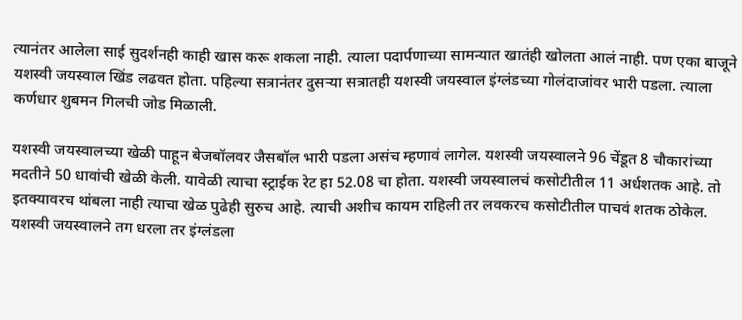त्यानंतर आलेला साई सुदर्शनही काही खास करू शकला नाही. त्याला पदार्पणाच्या सामन्यात खातंही खोलता आलं नाही. पण एका बाजूने यशस्वी जयस्वाल खिंड लढवत होता. पहिल्या सत्रानंतर दुसऱ्या सत्रातही यशस्वी जयस्वाल इंग्लंडच्या गोलंदाजांवर भारी पडला. त्याला कर्णधार शुबमन गिलची जोड मिळाली.

यशस्वी जयस्वालच्या खेळी पाहून बेजबॉलवर जैसबॉल भारी पडला असंच म्हणावं लागेल. यशस्वी जयस्वालने 96 चेंडूत 8 चौकारांच्या मदतीने 50 धावांची खेळी केली. यावेळी त्याचा स्ट्राईक रेट हा 52.08 चा होता. यशस्वी जयस्वालचं कसोटीतील 11 अर्धशतक आहे. तो इतक्यावरच थांबला नाही त्याचा खेळ पुढेही सुरुच आहे. त्याची अशीच कायम राहिली तर लवकरच कसोटीतील पाचवं शतक ठोकेल. यशस्वी जयस्वालने तग धरला तर इंग्लंडला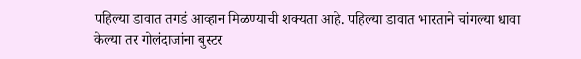पहिल्या डावात तगडं आव्हान मिळण्याची शक्यता आहे. पहिल्या डावात भारताने चांगल्या धावा केल्या तर गोलंदाजांना बुस्टर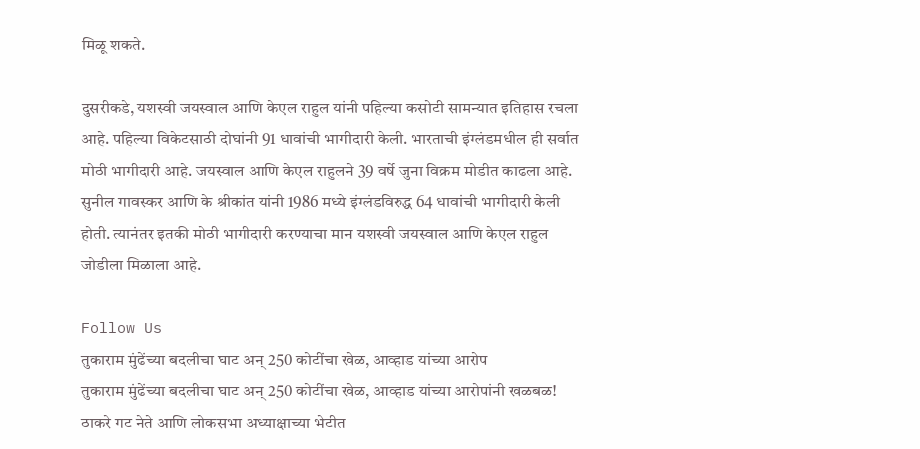मिळू शकते.

दुसरीकडे, यशस्वी जयस्वाल आणि केएल राहुल यांनी पहिल्या कसोटी सामन्यात इतिहास रचला आहे. पहिल्या विकेटसाठी दोघांनी 91 धावांची भागीदारी केली. भारताची इंग्लंडमधील ही सर्वात मोठी भागीदारी आहे. जयस्वाल आणि केएल राहुलने 39 वर्षे जुना विक्रम मोडीत काढला आहे. सुनील गावस्कर आणि के श्रीकांत यांनी 1986 मध्ये इंग्लंडविरुद्ध 64 धावांची भागीदारी केली होती. त्यानंतर इतकी मोठी भागीदारी करण्याचा मान यशस्वी जयस्वाल आणि केएल राहुल जोडीला मिळाला आहे.

Follow Us
तुकाराम मुंढेंच्या बदलीचा घाट अन् 250 कोटींचा खेळ, आव्हाड यांच्या आरोप
तुकाराम मुंढेंच्या बदलीचा घाट अन् 250 कोटींचा खेळ, आव्हाड यांच्या आरोपांनी खळबळ!
ठाकरे गट नेते आणि लोकसभा अध्याक्षाच्या भेटीत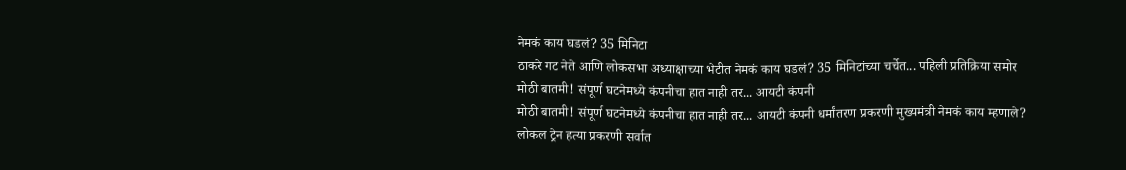नेमकं काय घडलं? 35 मिनिटा
ठाकरे गट नेते आणि लोकसभा अध्याक्षाच्या भेटीत नेमकं काय घडलं? 35 मिनिटांच्या चर्चेत... पहिली प्रतिक्रिया समोर
मोठी बातमी! संपूर्ण घटनेमध्ये कंपनीचा हात नाही तर... आयटी कंपनी
मोठी बातमी! संपूर्ण घटनेमध्ये कंपनीचा हात नाही तर... आयटी कंपनी धर्मांतरण प्रकरणी मुख्यमंत्री नेमकं काय म्हणाले?
लोकल ट्रेन हत्या प्रकरणी सर्वात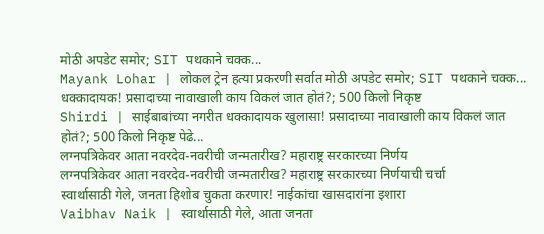मोठी अपडेट समोर; SIT पथकाने चक्क...
Mayank Lohar | लोकल ट्रेन हत्या प्रकरणी सर्वात मोठी अपडेट समोर; SIT पथकाने चक्क...
धक्कादायक! प्रसादाच्या नावाखाली काय विकलं जात होतं?; 500 किलो निकृष्ट
Shirdi | साईबाबांच्या नगरीत धक्कादायक खुलासा! प्रसादाच्या नावाखाली काय विकलं जात होतं?; 500 किलो निकृष्ट पेढे...
लग्नपत्रिकेवर आता नवरदेव-नवरीची जन्मतारीख? महाराष्ट्र सरकारच्या निर्णय
लग्नपत्रिकेवर आता नवरदेव-नवरीची जन्मतारीख? महाराष्ट्र सरकारच्या निर्णयाची चर्चा
स्वार्थासाठी गेले, जनता हिशोब चुकता करणार! नाईकांचा खासदारांना इशारा
Vaibhav Naik | स्वार्थासाठी गेले, आता जनता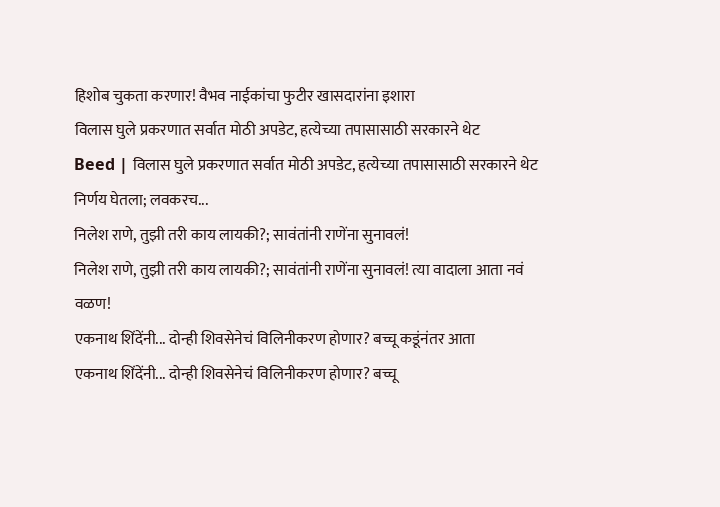हिशोब चुकता करणार! वैभव नाईकांचा फुटीर खासदारांना इशारा
विलास घुले प्रकरणात सर्वात मोठी अपडेट, हत्येच्या तपासासाठी सरकारने थेट
Beed | विलास घुले प्रकरणात सर्वात मोठी अपडेट, हत्येच्या तपासासाठी सरकारने थेट निर्णय घेतला; लवकरच...
निलेश राणे, तुझी तरी काय लायकी?; सावंतांनी राणेंना सुनावलं!
निलेश राणे, तुझी तरी काय लायकी?; सावंतांनी राणेंना सुनावलं! त्या वादाला आता नवं वळण!
एकनाथ शिंदेंनी... दोन्ही शिवसेनेचं विलिनीकरण होणार? बच्चू कडूंनंतर आता
एकनाथ शिंदेंनी... दोन्ही शिवसेनेचं विलिनीकरण होणार? बच्चू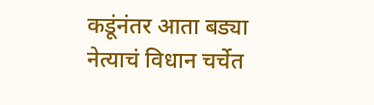कडूंनंतर आता बड्या नेत्याचं विधान चर्चेत